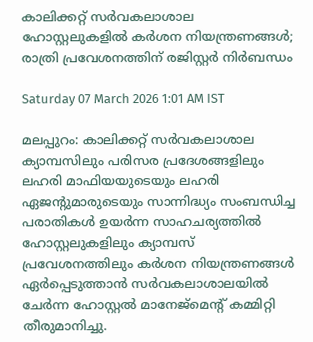കാലിക്കറ്റ് സർവകലാശാല ഹോസ്റ്റലുകളിൽ കർശന നിയന്ത്രണങ്ങൾ; രാത്രി പ്രവേശനത്തിന് രജിസ്റ്റർ നിർബന്ധം

Saturday 07 March 2026 1:01 AM IST

മലപ്പുറം: കാലിക്കറ്റ് സർവകലാശാല ക്യാമ്പസിലും പരിസര പ്രദേശങ്ങളിലും ലഹരി മാഫിയയുടെയും ലഹരി ഏജന്റുമാരുടെയും സാന്നിദ്ധ്യം സംബന്ധിച്ച പരാതികൾ ഉയർന്ന സാഹചര്യത്തിൽ ഹോസ്റ്റലുകളിലും ക്യാമ്പസ് പ്രവേശനത്തിലും കർശന നിയന്ത്രണങ്ങൾ ഏർപ്പെടുത്താൻ സർവകലാശാലയിൽ ചേർന്ന ഹോസ്റ്റൽ മാനേജ്‌മെന്റ് കമ്മിറ്റി തീരുമാനിച്ചു.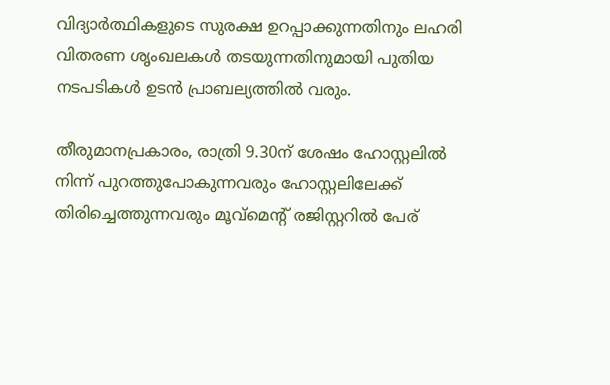വിദ്യാർത്ഥികളുടെ സുരക്ഷ ഉറപ്പാക്കുന്നതിനും ലഹരി വിതരണ ശൃംഖലകൾ തടയുന്നതിനുമായി പുതിയ നടപടികൾ ഉടൻ പ്രാബല്യത്തിൽ വരും.

തീരുമാനപ്രകാരം, രാത്രി 9.30ന് ശേഷം ഹോസ്റ്റലിൽ നിന്ന് പുറത്തുപോകുന്നവരും ഹോസ്റ്റലിലേക്ക് തിരിച്ചെത്തുന്നവരും മൂവ്‌മെന്റ് രജിസ്റ്ററിൽ പേര്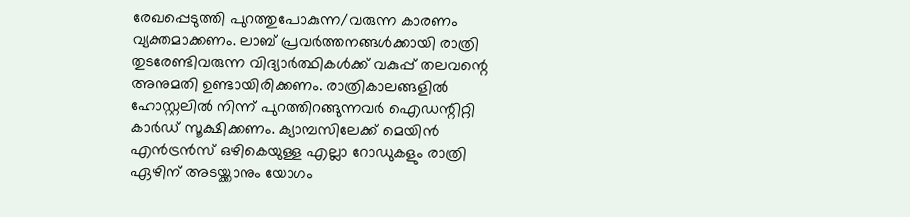രേഖപ്പെടുത്തി പുറത്തുപോകുന്ന/വരുന്ന കാരണം വ്യക്തമാക്കണം. ലാബ് പ്രവർത്തനങ്ങൾക്കായി രാത്രി തുടരേണ്ടിവരുന്ന വിദ്യാർത്ഥികൾക്ക് വകുപ്പ് തലവന്റെ അനുമതി ഉണ്ടായിരിക്കണം. രാത്രികാലങ്ങളിൽ ഹോസ്റ്റലിൽ നിന്ന് പുറത്തിറങ്ങുന്നവർ ഐഡന്റിറ്റി കാർഡ് സൂക്ഷിക്കണം. ക്യാമ്പസിലേക്ക് മെയിൻ എൻട്രൻസ് ഒഴികെയുള്ള എല്ലാ റോഡുകളും രാത്രി ഏഴിന് അടയ്ക്കാനും യോഗം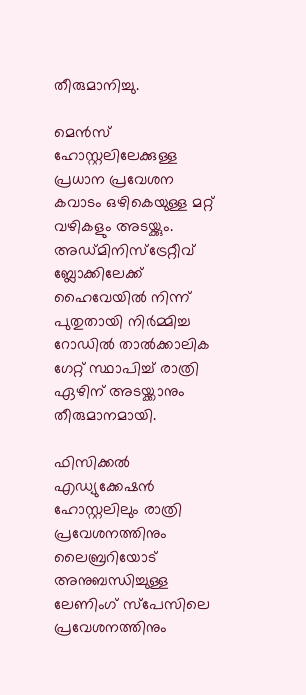തീരുമാനിച്ചു.

മെൻസ് ഹോസ്റ്റലിലേക്കുള്ള പ്രധാന പ്രവേശന കവാടം ഒഴികെയുള്ള മറ്റ് വഴികളും അടയ്ക്കും. അഡ്മിനിസ്‌ട്രേറ്റീവ് ബ്ലോക്കിലേക്ക് ഹൈവേയിൽ നിന്ന് പുതുതായി നിർമ്മിച്ച റോഡിൽ താൽക്കാലിക ഗേറ്റ് സ്ഥാപിച്ച് രാത്രി ഏഴിന് അടയ്ക്കാനും തീരുമാനമായി.

ഫിസിക്കൽ എഡ്യുക്കേഷൻ ഹോസ്റ്റലിലും രാത്രി പ്രവേശനത്തിനും ലൈബ്രറിയോട് അനുബന്ധിച്ചുള്ള ലേണിംഗ് സ്‌പേസിലെ പ്രവേശനത്തിനും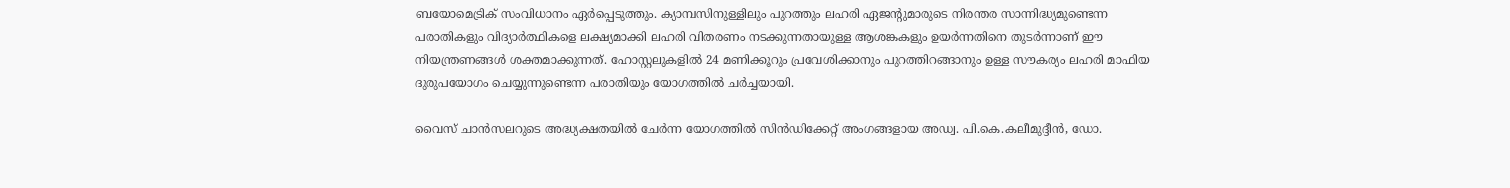ബയോമെട്രിക് സംവിധാനം ഏർപ്പെടുത്തും. ക്യാമ്പസിനുള്ളിലും പുറത്തും ലഹരി ഏജന്റുമാരുടെ നിരന്തര സാന്നിദ്ധ്യമുണ്ടെന്ന പരാതികളും വിദ്യാർത്ഥികളെ ലക്ഷ്യമാക്കി ലഹരി വിതരണം നടക്കുന്നതായുള്ള ആശങ്കകളും ഉയർന്നതിനെ തുടർന്നാണ് ഈ നിയന്ത്രണങ്ങൾ ശക്തമാക്കുന്നത്. ഹോസ്റ്റലുകളിൽ 24 മണിക്കൂറും പ്രവേശിക്കാനും പുറത്തിറങ്ങാനും ഉള്ള സൗകര്യം ലഹരി മാഫിയ ദുരുപയോഗം ചെയ്യുന്നുണ്ടെന്ന പരാതിയും യോഗത്തിൽ ചർച്ചയായി.

വൈസ് ചാൻസലറുടെ അദ്ധ്യക്ഷതയിൽ ചേർന്ന യോഗത്തിൽ സിൻഡിക്കേറ്റ് അംഗങ്ങളായ അഡ്വ. പി.കെ.കലീമുദ്ദീൻ, ഡോ.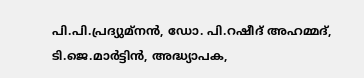പി.പി.പ്രദ്യുമ്നൻ, ഡോ. പി.റഷീദ് അഹമ്മദ്, ടി.ജെ.മാർട്ടിൻ, അദ്ധ്യാപക,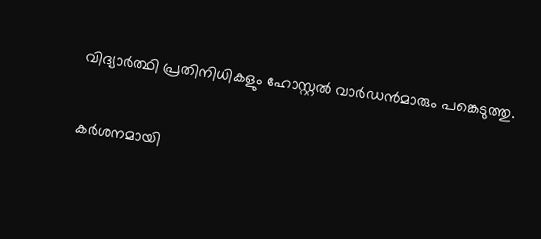വിദ്യാർത്ഥി പ്രതിനിധികളും ഹോസ്റ്റൽ വാർഡൻമാരും പങ്കെടുത്തു.

കർശനമായി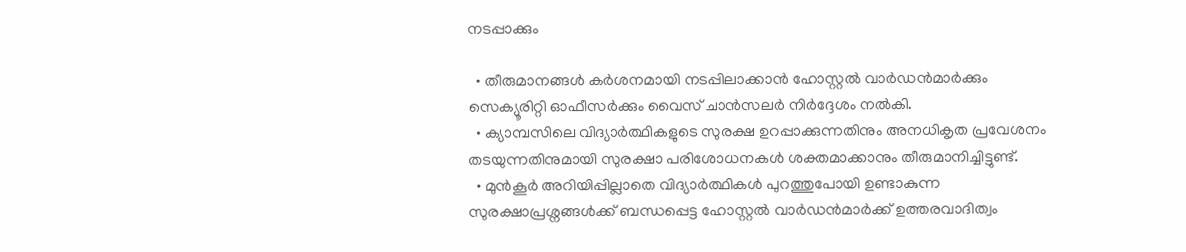നടപ്പാക്കും

  • തീരുമാനങ്ങൾ കർശനമായി നടപ്പിലാക്കാൻ ഹോസ്റ്റൽ വാർഡൻമാർക്കും സെക്യൂരിറ്റി ഓഫീസർക്കും വൈസ് ചാൻസലർ നിർദ്ദേശം നൽകി.
  • ക്യാമ്പസിലെ വിദ്യാർത്ഥികളുടെ സുരക്ഷ ഉറപ്പാക്കുന്നതിനും അനധികൃത പ്രവേശനം തടയുന്നതിനുമായി സുരക്ഷാ പരിശോധനകൾ ശക്തമാക്കാനും തീരുമാനിച്ചിട്ടുണ്ട്.
  • മുൻകൂർ അറിയിപ്പില്ലാതെ വിദ്യാർത്ഥികൾ പുറത്തുപോയി ഉണ്ടാകുന്ന സുരക്ഷാപ്രശ്നങ്ങൾക്ക് ബന്ധപ്പെട്ട ഹോസ്റ്റൽ വാർഡൻമാർക്ക് ഉത്തരവാദിത്വം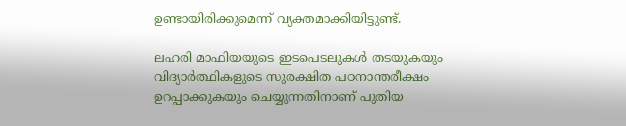ഉണ്ടായിരിക്കുമെന്ന് വ്യക്തമാക്കിയിട്ടുണ്ട്.

ലഹരി മാഫിയയുടെ ഇടപെടലുകൾ തടയുകയും വിദ്യാർത്ഥികളുടെ സുരക്ഷിത പഠനാന്തരീക്ഷം ഉറപ്പാക്കുകയും ചെയ്യുന്നതിനാണ് പുതിയ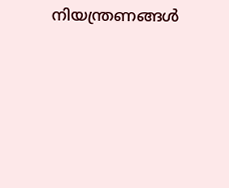നിയന്ത്രണങ്ങൾ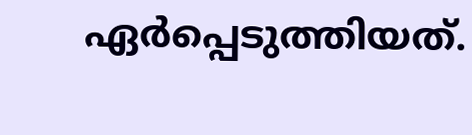ഏർപ്പെടുത്തിയത്.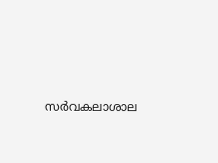സർവകലാശാല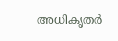അധികൃതർ